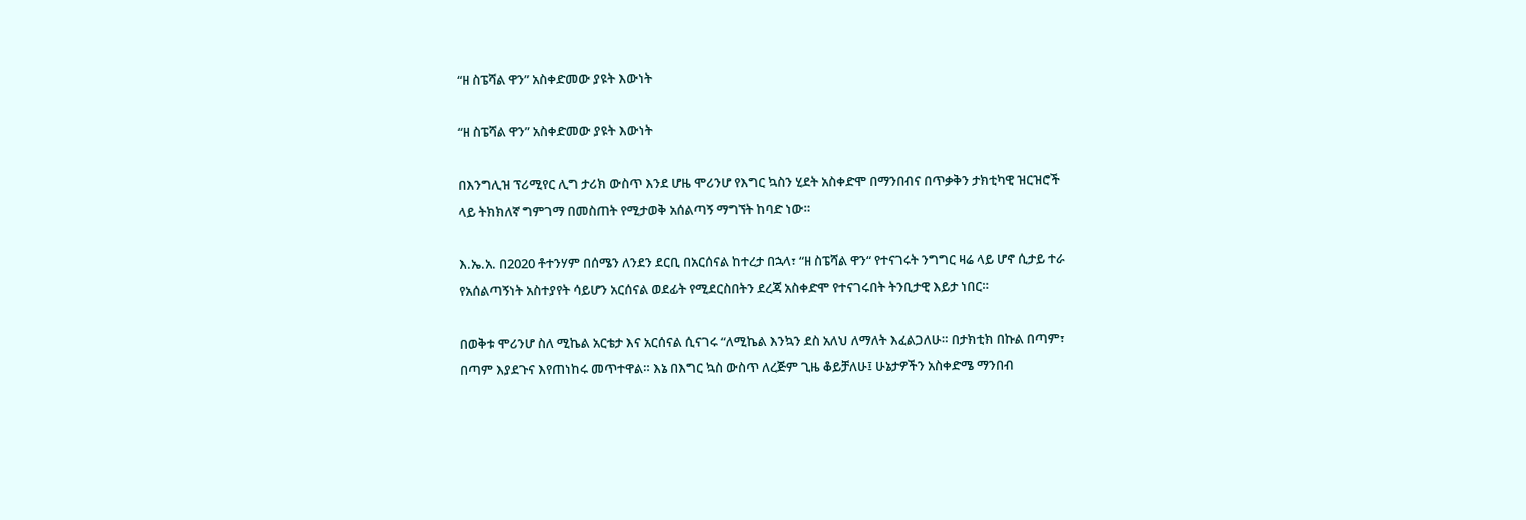“ዘ ስፔሻል ዋን” አስቀድመው ያዩት እውነት

“ዘ ስፔሻል ዋን” አስቀድመው ያዩት እውነት

በእንግሊዝ ፕሪሚየር ሊግ ታሪክ ውስጥ እንደ ሆዜ ሞሪንሆ የእግር ኳስን ሂደት አስቀድሞ በማንበብና በጥቃቅን ታክቲካዊ ዝርዝሮች ላይ ትክክለኛ ግምገማ በመስጠት የሚታወቅ አሰልጣኝ ማግኘት ከባድ ነው።

እ.ኤ.አ. በ2020 ቶተንሃም በሰሜን ለንደን ደርቢ በአርሰናል ከተረታ በኋላ፣ “ዘ ስፔሻል ዋን“ የተናገሩት ንግግር ዛሬ ላይ ሆኖ ሲታይ ተራ የአሰልጣኝነት አስተያየት ሳይሆን አርሰናል ወደፊት የሚደርስበትን ደረጃ አስቀድሞ የተናገሩበት ትንቢታዊ እይታ ነበር።

በወቅቱ ሞሪንሆ ስለ ሚኬል አርቴታ እና አርሰናል ሲናገሩ “ለሚኬል እንኳን ደስ አለህ ለማለት እፈልጋለሁ። በታክቲክ በኩል በጣም፣ በጣም እያደጉና እየጠነከሩ መጥተዋል። እኔ በእግር ኳስ ውስጥ ለረጅም ጊዜ ቆይቻለሁ፤ ሁኔታዎችን አስቀድሜ ማንበብ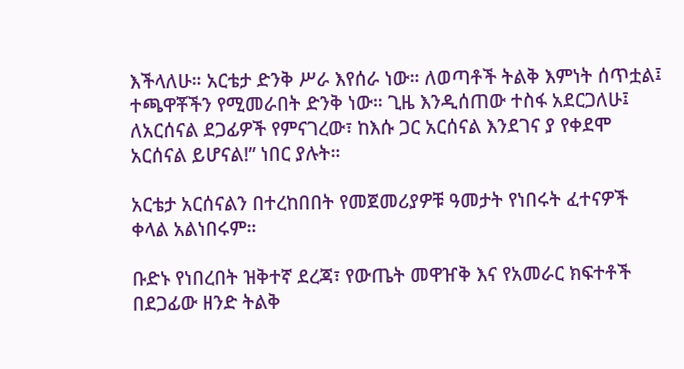እችላለሁ። አርቴታ ድንቅ ሥራ እየሰራ ነው። ለወጣቶች ትልቅ እምነት ሰጥቷል፤ ተጫዋቾችን የሚመራበት ድንቅ ነው። ጊዜ እንዲሰጠው ተስፋ አደርጋለሁ፤ ለአርሰናል ደጋፊዎች የምናገረው፣ ከእሱ ጋር አርሰናል እንደገና ያ የቀደሞ አርሰናል ይሆናል!” ነበር ያሉት።

አርቴታ አርሰናልን በተረከበበት የመጀመሪያዎቹ ዓመታት የነበሩት ፈተናዎች ቀላል አልነበሩም።

ቡድኑ የነበረበት ዝቅተኛ ደረጃ፣ የውጤት መዋዠቅ እና የአመራር ክፍተቶች በደጋፊው ዘንድ ትልቅ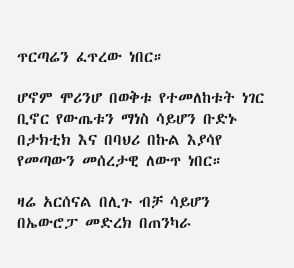ጥርጣሬን ፈጥረው ነበር።

ሆኖም ሞሪንሆ በወቅቱ የተመለከቱት ነገር ቢኖር የውጤቱን ማነስ ሳይሆን ቡድኑ በታክቲክ እና በባህሪ በኩል እያሳየ የመጣውን መሰረታዊ ለውጥ ነበር።

ዛሬ አርሰናል በሊጉ ብቻ ሳይሆን በኤውሮፓ መድረክ በጠንካራ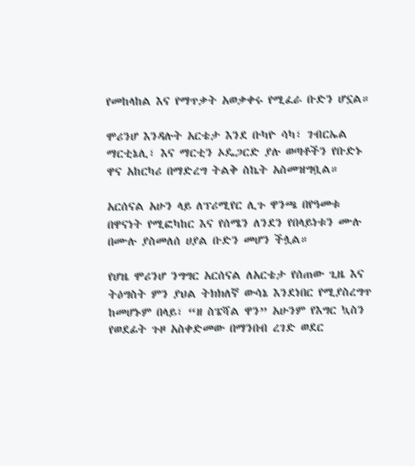የመከላከል እና የማጥቃት አወቃቀሩ የሚፈራ ቡድን ሆኗል።

ሞሪንሆ እንዳሉት አርቴታ እንደ ቡካዮ ሳካ፣ ገብርኤል ማርቲኔሊ፣ እና ማርቲን ኦዴጋርድ ያሉ ወጣቶችን የቡድኑ ዋና አከርካሪ በማድረግ ትልቅ ስኬት አስመዝግቧል።

አርሰናል አሁን ላይ ለፕሪሚየር ሊጉ ዋንጫ በየዓመቱ በዋናነት የሚፎካከር እና የሰሜን ለንደን የበላይነቱን ሙሉ በሙሉ ያስመለሰ ሀያል ቡድን መሆን ችሏል።

የሆዜ ሞሪንሆ ንግግር አርሰናል ለአርቴታ የሰጠው ጊዜ እና ትዕግስት ምን ያህል ትክክለኛ ውሳኔ እንደነበር የሚያስረግጥ ከመሆኑም በላይ፣ “ዘ ስፔሻል ዋን” አሁንም የእግር ኳስን የወደፊት ጉዞ አስቀድመው በማንበብ ረገድ ወደር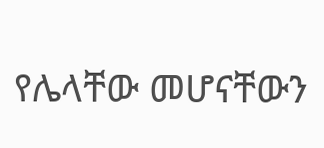የሌላቸው መሆናቸውን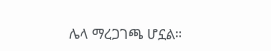ሌላ ማረጋገጫ ሆኗል።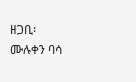ዘጋቢ፡ ሙሉቀን ባሳ